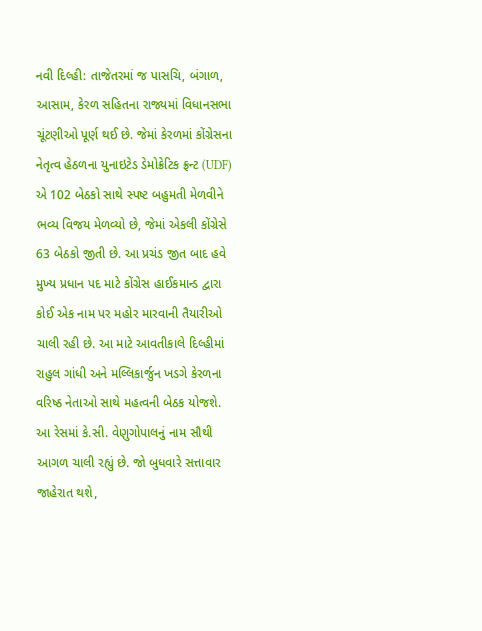નવી દિલ્હી: તાજેતરમાં જ પાસચિ, બંગાળ, આસામ, કેરળ સહિતના રાજ્યમાં વિધાનસભા ચૂંટણીઓ પૂર્ણ થઈ છે. જેમાં કેરળમાં કોંગ્રેસના નેતૃત્વ હેઠળના યુનાઇટેડ ડેમોક્રેટિક ફ્રન્ટ (UDF) એ 102 બેઠકો સાથે સ્પષ્ટ બહુમતી મેળવીને ભવ્ય વિજય મેળવ્યો છે, જેમાં એકલી કોંગ્રેસે 63 બેઠકો જીતી છે. આ પ્રચંડ જીત બાદ હવે મુખ્ય પ્રધાન પદ માટે કોંગ્રેસ હાઈકમાન્ડ દ્વારા કોઈ એક નામ પર મહોર મારવાની તૈયારીઓ ચાલી રહી છે. આ માટે આવતીકાલે દિલ્હીમાં રાહુલ ગાંધી અને મલ્લિકાર્જુન ખડગે કેરળના વરિષ્ઠ નેતાઓ સાથે મહત્વની બેઠક યોજશે. આ રેસમાં કે.સી. વેણુગોપાલનું નામ સૌથી આગળ ચાલી રહ્યું છે. જો બુધવારે સત્તાવાર જાહેરાત થશે,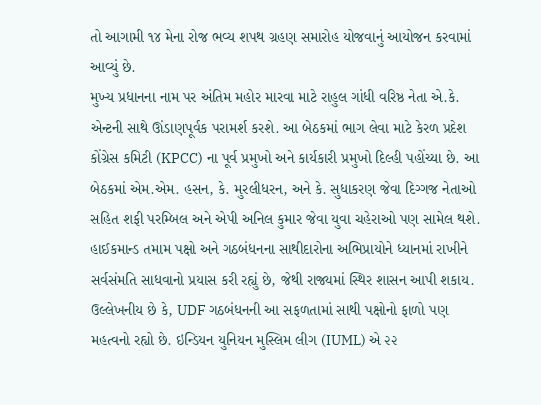તો આગામી ૧૪ મેના રોજ ભવ્ય શપથ ગ્રહણ સમારોહ યોજવાનું આયોજન કરવામાં આવ્યું છે.
મુખ્ય પ્રધાનના નામ પર અંતિમ મહોર મારવા માટે રાહુલ ગાંધી વરિષ્ઠ નેતા એ.કે. એન્ટની સાથે ઊંડાણપૂર્વક પરામર્શ કરશે. આ બેઠકમાં ભાગ લેવા માટે કેરળ પ્રદેશ કોંગ્રેસ કમિટી (KPCC) ના પૂર્વ પ્રમુખો અને કાર્યકારી પ્રમુખો દિલ્હી પહોંચ્યા છે. આ બેઠકમાં એમ.એમ. હસન, કે. મુરલીધરન, અને કે. સુધાકરણ જેવા દિગ્ગજ નેતાઓ સહિત શફી પરમ્બિલ અને એપી અનિલ કુમાર જેવા યુવા ચહેરાઓ પણ સામેલ થશે. હાઈકમાન્ડ તમામ પક્ષો અને ગઠબંધનના સાથીદારોના અભિપ્રાયોને ધ્યાનમાં રાખીને સર્વસંમતિ સાધવાનો પ્રયાસ કરી રહ્યું છે, જેથી રાજ્યમાં સ્થિર શાસન આપી શકાય.
ઉલ્લેખનીય છે કે, UDF ગઠબંધનની આ સફળતામાં સાથી પક્ષોનો ફાળો પણ મહત્વનો રહ્યો છે. ઇન્ડિયન યુનિયન મુસ્લિમ લીગ (IUML) એ ૨૨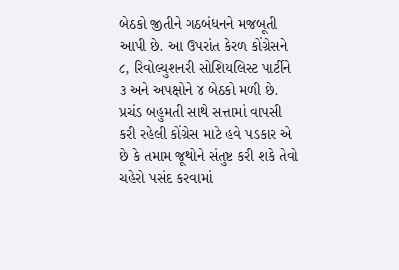બેઠકો જીતીને ગઠબંધનને મજબૂતી આપી છે. આ ઉપરાંત કેરળ કોંગ્રેસને ૮, રિવોલ્યુશનરી સોશિયલિસ્ટ પાર્ટીને ૩ અને અપક્ષોને ૪ બેઠકો મળી છે. પ્રચંડ બહુમતી સાથે સત્તામાં વાપસી કરી રહેલી કોંગ્રેસ માટે હવે પડકાર એ છે કે તમામ જૂથોને સંતુષ્ટ કરી શકે તેવો ચહેરો પસંદ કરવામાં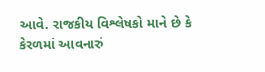આવે. રાજકીય વિશ્લેષકો માને છે કે કેરળમાં આવનારું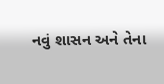નવું શાસન અને તેના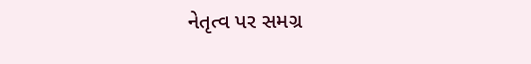નેતૃત્વ પર સમગ્ર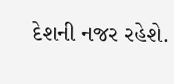દેશની નજર રહેશે.